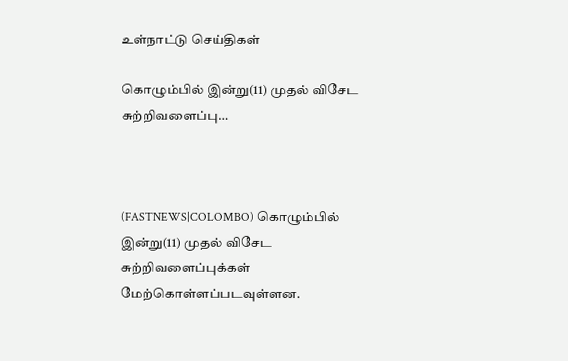உள்நாட்டு செய்திகள்

கொழும்பில் இன்று(11) முதல் விசேட சுற்றிவளைப்பு…



(FASTNEWS|COLOMBO) கொழும்பில் இன்று(11) முதல் விசேட சுற்றிவளைப்புக்கள் மேற்கொள்ளப்படவுள்ளன.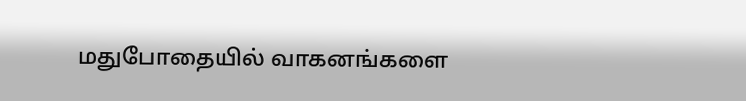மதுபோதையில் வாகனங்களை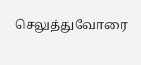செலுத்துவோரை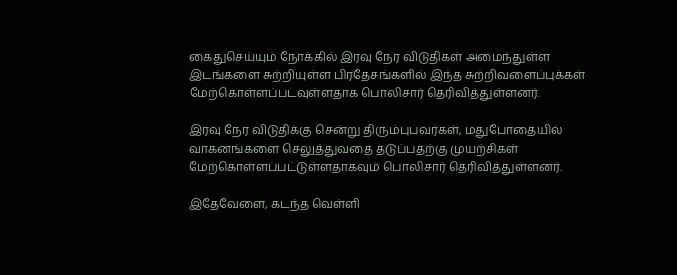கைதுசெய்யும் நோக்கில் இரவு நேர விடுதிகள் அமைந்துள்ள இடங்களை சுற்றியுள்ள பிரதேசங்களில் இந்த சுற்றிவளைப்புக்கள் மேற்கொள்ளப்படவுள்ளதாக பொலிசார் தெரிவித்துள்ளனர்.

இரவு நேர விடுதிக்கு சென்று திரும்புபவர்கள், மதுபோதையில் வாகனங்களை செலுத்துவதை தடுப்பதற்கு முயற்சிகள் மேற்கொள்ளப்பட்டுள்ளதாகவும் பொலிசார் தெரிவித்துள்ளனர்.

இதேவேளை, கடந்த வெள்ளி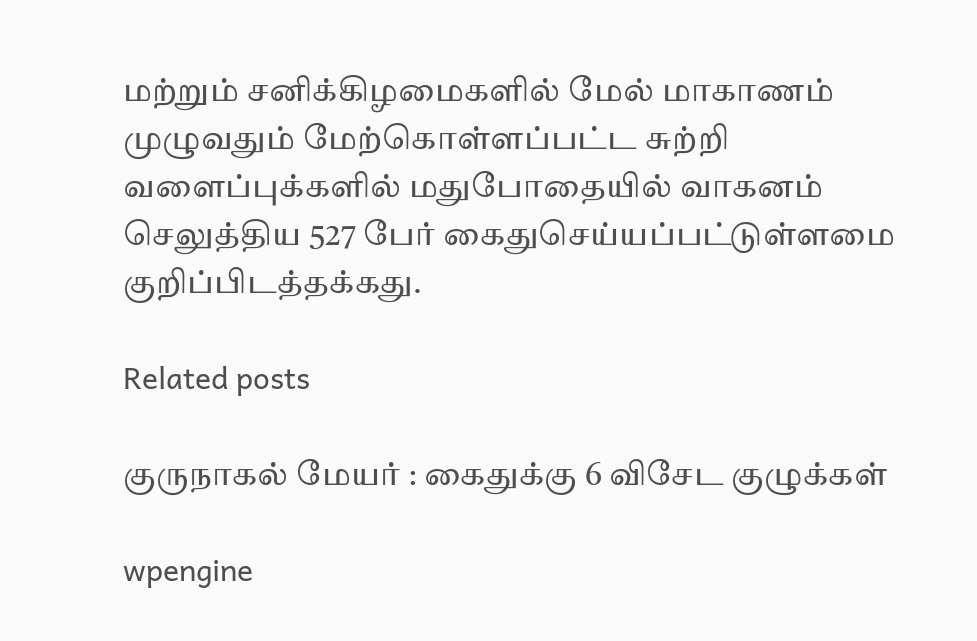மற்றும் சனிக்கிழமைகளில் மேல் மாகாணம் முழுவதும் மேற்கொள்ளப்பட்ட சுற்றி வளைப்புக்களில் மதுபோதையில் வாகனம் செலுத்திய 527 பேர் கைதுசெய்யப்பட்டுள்ளமை குறிப்பிடத்தக்கது.

Related posts

குருநாகல் மேயர் : கைதுக்கு 6 விசேட குழுக்கள்

wpengine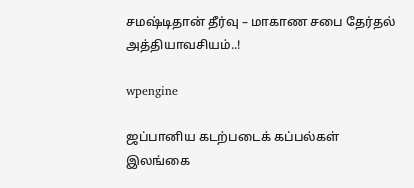சமஷ்டிதான் தீர்வு – மாகாண சபை தேர்தல் அத்தியாவசியம்..!

wpengine

ஜப்பானிய கடற்படைக் கப்பல்கள் இலங்கை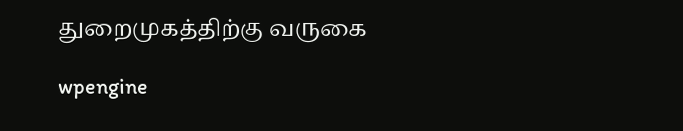துறைமுகத்திற்கு வருகை

wpengine